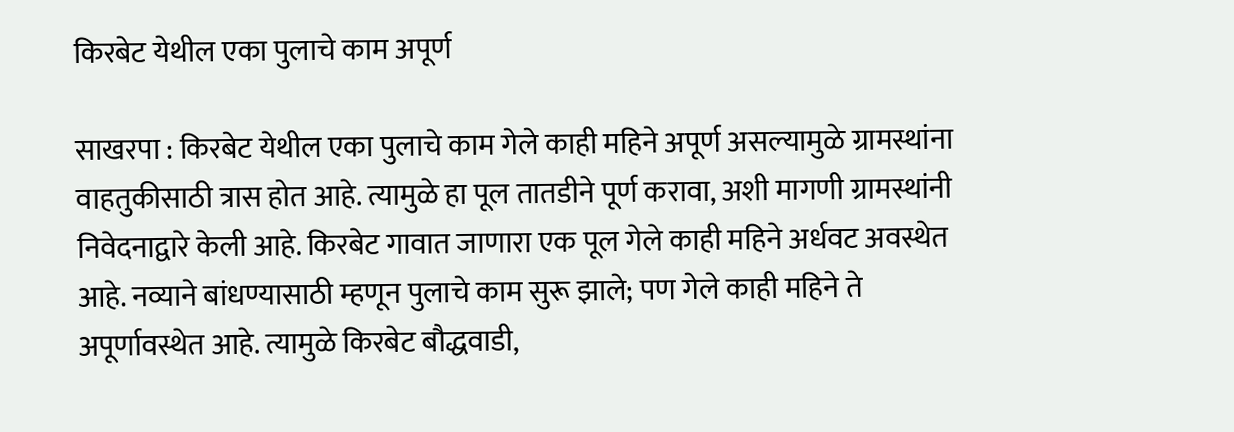किरबेट येथील एका पुलाचे काम अपूर्ण

साखरपा : किरबेट येथील एका पुलाचे काम गेले काही महिने अपूर्ण असल्यामुळे ग्रामस्थांना वाहतुकीसाठी त्रास होत आहे. त्यामुळे हा पूल तातडीने पूर्ण करावा, अशी मागणी ग्रामस्थांनी निवेदनाद्वारे केली आहे. किरबेट गावात जाणारा एक पूल गेले काही महिने अर्धवट अवस्थेत आहे. नव्याने बांधण्यासाठी म्हणून पुलाचे काम सुरू झाले; पण गेले काही महिने ते अपूर्णावस्थेत आहे. त्यामुळे किरबेट बौद्धवाडी,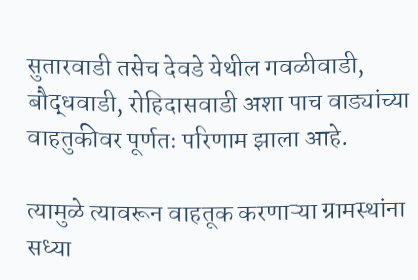सुतारवाडी तसेच देवडे येथील गवळीवाडी, बौद्धवाडी, रोहिदासवाडी अशा पाच वाड्यांच्या वाहतुकीवर पूर्णतः परिणाम झाला आहे.

त्यामुळे त्यावरून वाहतूक करणाऱ्या ग्रामस्थांना सध्या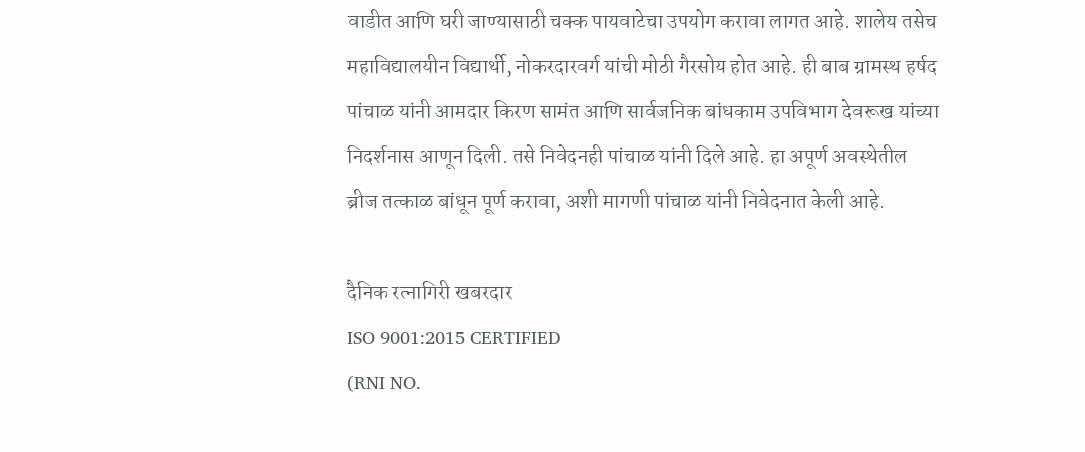वाडीत आणि घरी जाण्यासाठी चक्क पायवाटेचा उपयोग करावा लागत आहे. शालेय तसेच महाविद्यालयीन विद्यार्थी, नोकरदारवर्ग यांची मोठी गैरसोय होत आहे. ही बाब ग्रामस्थ हर्षद पांचाळ यांनी आमदार किरण सामंत आणि सार्वजनिक बांधकाम उपविभाग देवरूख यांच्या निदर्शनास आणून दिली. तसे निवेदनही पांचाळ यांनी दिले आहे. हा अपूर्ण अवस्थेतील ब्रीज तत्काळ बांधून पूर्ण करावा, अशी मागणी पांचाळ यांनी निवेदनात केली आहे.

दैनिक रत्नागिरी खबरदार
ISO 9001:2015 CERTIFIED
(RNI NO.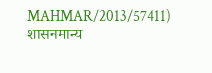MAHMAR/2013/57411)
शासनमान्य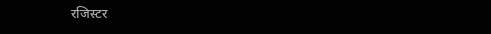रजिस्टर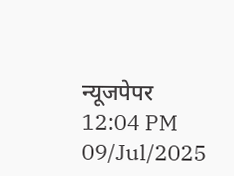न्यूजपेपर
12:04 PM 09/Jul/2025